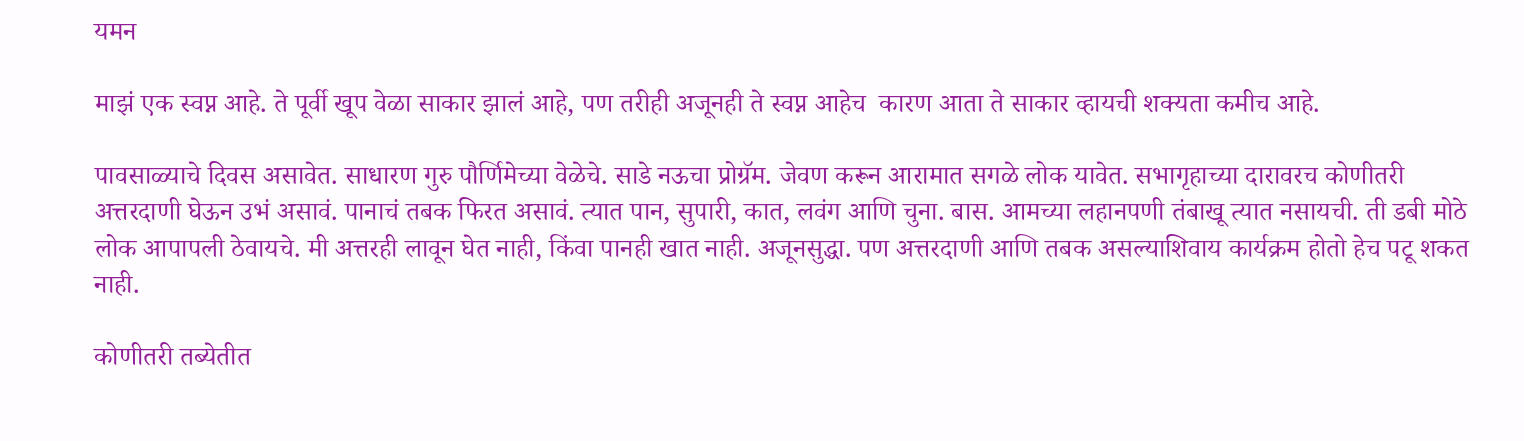यमन

माझं एक स्वप्न आहे. ते पूर्वी खूप वेळा साकार झालं आहे, पण तरीही अजूनही ते स्वप्न आहेच  कारण आता ते साकार व्हायची शक्यता कमीच आहे.

पावसाळ्याचे दिवस असावेत. साधारण गुरु पौर्णिमेच्या वेळेचे. साडे नऊचा प्रोग्रॅम. जेवण करून आरामात सगळे लोक यावेत. सभागृहाच्या दारावरच कोणीतरी अत्तरदाणी घेऊन उभं असावं. पानाचं तबक फिरत असावं. त्यात पान, सुपारी, कात, लवंग आणि चुना. बास. आमच्या लहानपणी तंबाखू त्यात नसायची. ती डबी मोठे लोक आपापली ठेवायचे. मी अत्तरही लावून घेत नाही, किंवा पानही खात नाही. अजूनसुद्धा. पण अत्तरदाणी आणि तबक असल्याशिवाय कार्यक्रम होतो हेच पटू शकत नाही.

कोणीतरी तब्येतीत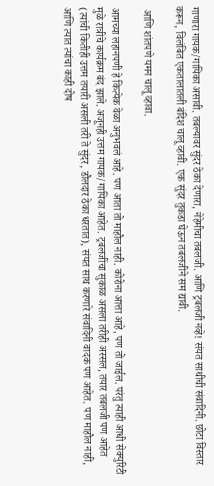गाणारा गायक/गायिका असावी. तबल्यावर सुंदर ठेका देणारा, नेहेमीचा तबलजी. आणि ट्रबलजी नव्हे! संयत साथीची संवादिनी. छोटा विस्तार करून, विलंबित एकतालातली बंदिश चालू व्हावी. एक सुंदर तुकडा घेऊन तबलजीने सम द्यावी.

 आणि शांतपणे यमन चालू व्हावा.

आमच्या लहानपणी हे कित्येक वेळा अनुभवलं आहे. पण आता तो माहौल नाही. कोरोना आत्ता आहे, पण तो जाईल. परंतु त्याही आधी सेक्युरिटी मुळे रात्रीचे कार्यक्रम बंद झाले. अजूनही उत्तम गायक/गायिका आहेत. ट्रबलजींचा सुकाळ असला तरीही अस्सल, तयार तबलजी पण आहेत (त्यांची कितीही उत्तम तयारी असली तरी ते सुंदर, डौलदार ठेका धरतात), संयत साथ करणारे संवादिनी वादक पण आहेत. पण माहौल नाही, आणि त्यात त्यांचा काही दोष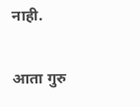नाही.

आता गुरु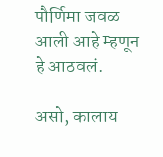पौर्णिमा जवळ आली आहे म्हणून हे आठवलं.

असो, कालाय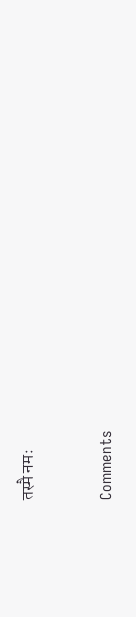तस्मै नमः


Comments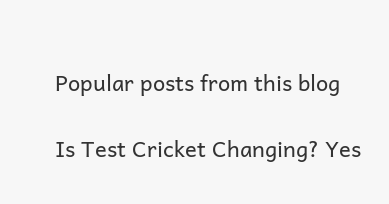Popular posts from this blog

Is Test Cricket Changing? Yes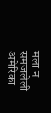मला न समजलेली अमेरिका